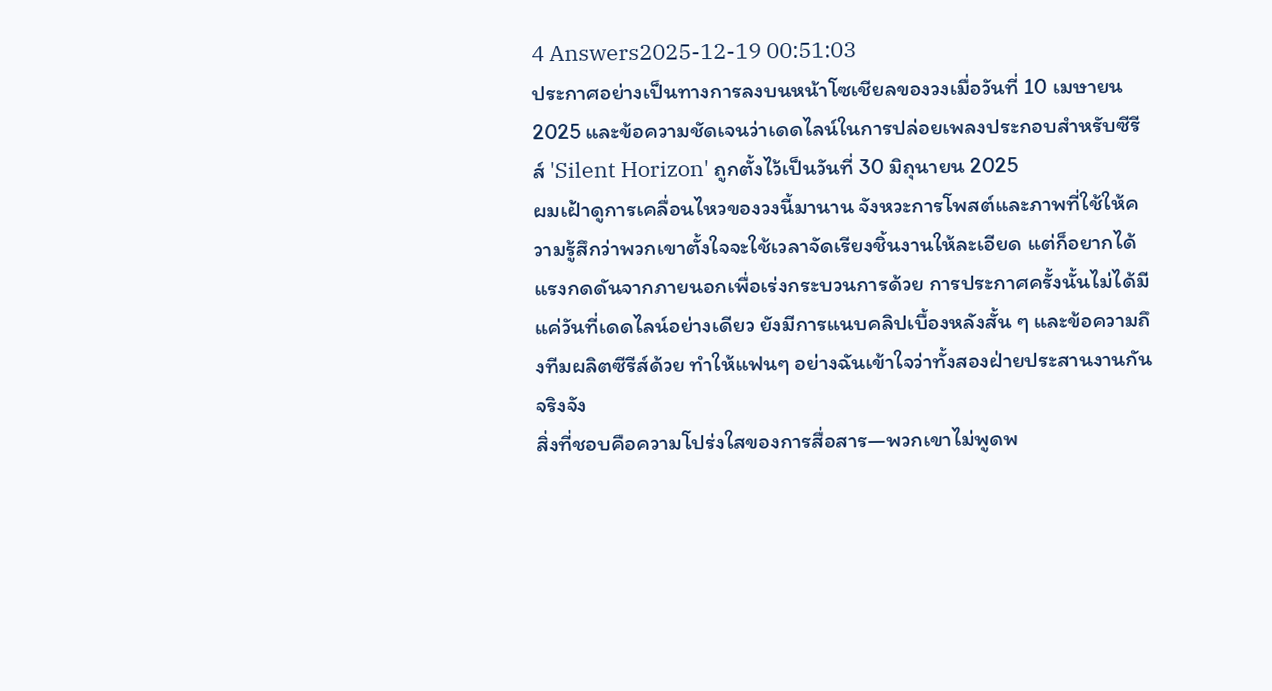4 Answers2025-12-19 00:51:03
ประกาศอย่างเป็นทางการลงบนหน้าโซเชียลของวงเมื่อวันที่ 10 เมษายน 2025 และข้อความชัดเจนว่าเดดไลน์ในการปล่อยเพลงประกอบสำหรับซีรีส์ 'Silent Horizon' ถูกตั้งไว้เป็นวันที่ 30 มิถุนายน 2025
ผมเฝ้าดูการเคลื่อนไหวของวงนี้มานาน จังหวะการโพสต์และภาพที่ใช้ให้ความรู้สึกว่าพวกเขาตั้งใจจะใช้เวลาจัดเรียงชิ้นงานให้ละเอียด แต่ก็อยากได้แรงกดดันจากภายนอกเพื่อเร่งกระบวนการด้วย การประกาศครั้งนั้นไม่ได้มีแค่วันที่เดดไลน์อย่างเดียว ยังมีการแนบคลิปเบื้องหลังสั้น ๆ และข้อความถึงทีมผลิตซีรีส์ด้วย ทำให้แฟนๆ อย่างฉันเข้าใจว่าทั้งสองฝ่ายประสานงานกันจริงจัง
สิ่งที่ชอบคือความโปร่งใสของการสื่อสาร—พวกเขาไม่พูดพ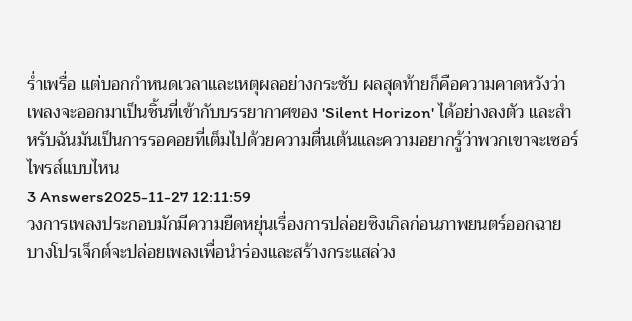ร่ำเพรื่อ แต่บอกกำหนดเวลาและเหตุผลอย่างกระชับ ผลสุดท้ายก็คือความคาดหวังว่าเพลงจะออกมาเป็นชิ้นที่เข้ากับบรรยากาศของ 'Silent Horizon' ได้อย่างลงตัว และสำหรับฉันมันเป็นการรอคอยที่เต็มไปด้วยความตื่นเต้นและความอยากรู้ว่าพวกเขาจะเซอร์ไพรส์แบบไหน
3 Answers2025-11-27 12:11:59
วงการเพลงประกอบมักมีความยืดหยุ่นเรื่องการปล่อยซิงเกิลก่อนภาพยนตร์ออกฉาย บางโปรเจ็กต์จะปล่อยเพลงเพื่อนำร่องและสร้างกระแสล่วง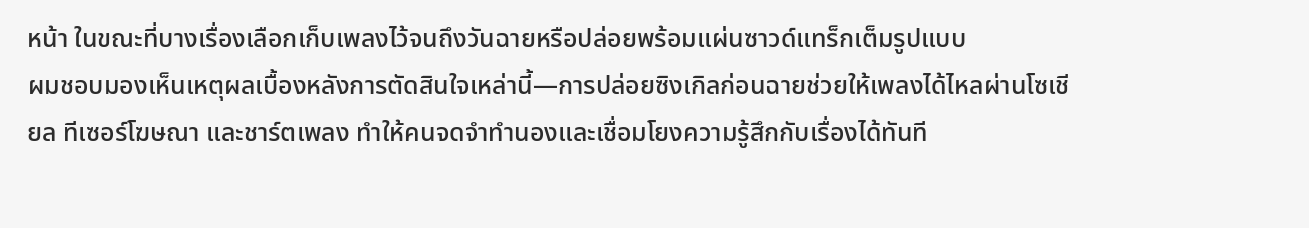หน้า ในขณะที่บางเรื่องเลือกเก็บเพลงไว้จนถึงวันฉายหรือปล่อยพร้อมแผ่นซาวด์แทร็กเต็มรูปแบบ
ผมชอบมองเห็นเหตุผลเบื้องหลังการตัดสินใจเหล่านี้—การปล่อยซิงเกิลก่อนฉายช่วยให้เพลงได้ไหลผ่านโซเชียล ทีเซอร์โฆษณา และชาร์ตเพลง ทำให้คนจดจำทำนองและเชื่อมโยงความรู้สึกกับเรื่องได้ทันที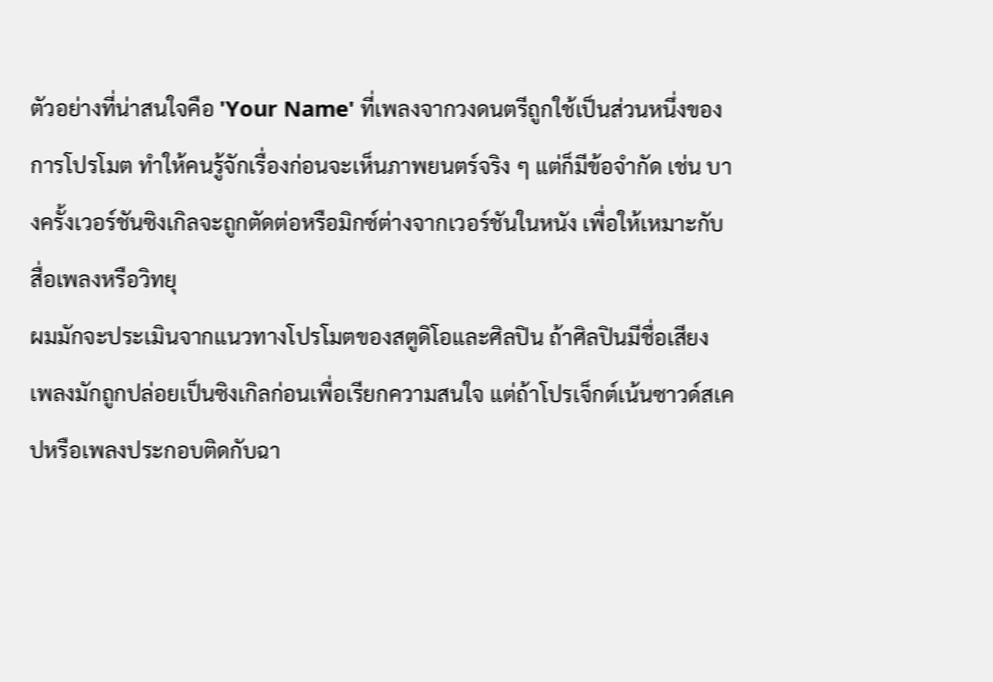ตัวอย่างที่น่าสนใจคือ 'Your Name' ที่เพลงจากวงดนตรีถูกใช้เป็นส่วนหนึ่งของการโปรโมต ทำให้คนรู้จักเรื่องก่อนจะเห็นภาพยนตร์จริง ๆ แต่ก็มีข้อจำกัด เช่น บางครั้งเวอร์ชันซิงเกิลจะถูกตัดต่อหรือมิกซ์ต่างจากเวอร์ชันในหนัง เพื่อให้เหมาะกับสื่อเพลงหรือวิทยุ
ผมมักจะประเมินจากแนวทางโปรโมตของสตูดิโอและศิลปิน ถ้าศิลปินมีชื่อเสียง เพลงมักถูกปล่อยเป็นซิงเกิลก่อนเพื่อเรียกความสนใจ แต่ถ้าโปรเจ็กต์เน้นซาวด์สเคปหรือเพลงประกอบติดกับฉา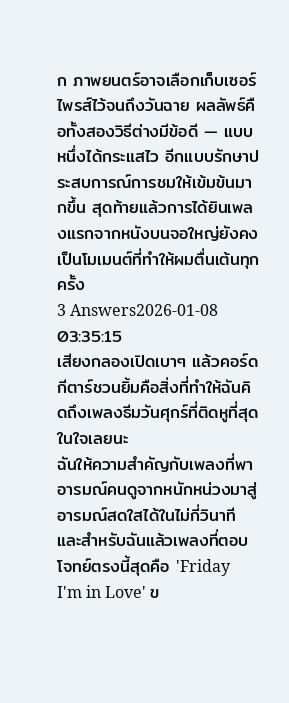ก ภาพยนตร์อาจเลือกเก็บเซอร์ไพรส์ไว้จนถึงวันฉาย ผลลัพธ์คือทั้งสองวิธีต่างมีข้อดี — แบบหนึ่งได้กระแสไว อีกแบบรักษาประสบการณ์การชมให้เข้มข้นมากขึ้น สุดท้ายแล้วการได้ยินเพลงแรกจากหนังบนจอใหญ่ยังคงเป็นโมเมนต์ที่ทำให้ผมตื่นเต้นทุกครั้ง
3 Answers2026-01-08 03:35:15
เสียงกลองเปิดเบาๆ แล้วคอร์ดกีตาร์ชวนยิ้มคือสิ่งที่ทำให้ฉันคิดถึงเพลงธีมวันศุกร์ที่ติดหูที่สุดในใจเลยนะ
ฉันให้ความสำคัญกับเพลงที่พาอารมณ์คนดูจากหนักหน่วงมาสู่อารมณ์สดใสได้ในไม่กี่วินาที และสำหรับฉันแล้วเพลงที่ตอบโจทย์ตรงนี้สุดคือ 'Friday I'm in Love' ข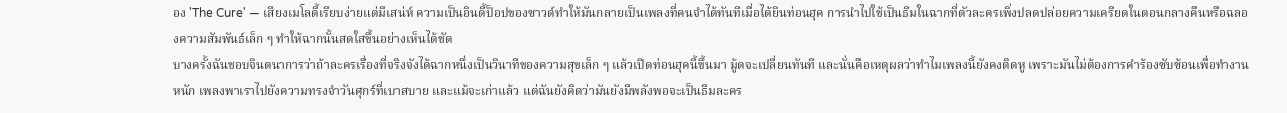อง 'The Cure' — เสียงเมโลดี้เรียบง่ายแต่มีเสน่ห์ ความเป็นอินดี้ป็อปของซาวด์ทำให้มันกลายเป็นเพลงที่คนจำได้ทันทีเมื่อได้ยินท่อนฮุค การนำไปใช้เป็นธีมในฉากที่ตัวละครเพิ่งปลดปล่อยความเครียดในตอนกลางคืนหรือฉลองความสัมพันธ์เล็ก ๆ ทำให้ฉากนั้นสดใสขึ้นอย่างเห็นได้ชัด
บางครั้งฉันชอบจินตนาการว่าถ้าละครเรื่องที่จริงจังได้ฉากหนึ่งเป็นวินาทีของความสุขเล็ก ๆ แล้วเปิดท่อนฮุคนี้ขึ้นมา มู้ดจะเปลี่ยนทันที และนั่นคือเหตุผลว่าทำไมเพลงนี้ยังคงติดหู เพราะมันไม่ต้องการคำร้องซับซ้อนเพื่อทำงานหนัก เพลงพาเราไปยังความทรงจำวันศุกร์ที่เบาสบาย และแม้จะเก่าแล้ว แต่ฉันยังคิดว่ามันยังมีพลังพอจะเป็นธีมละคร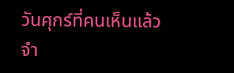วันศุกร์ที่คนเห็นแล้วจำ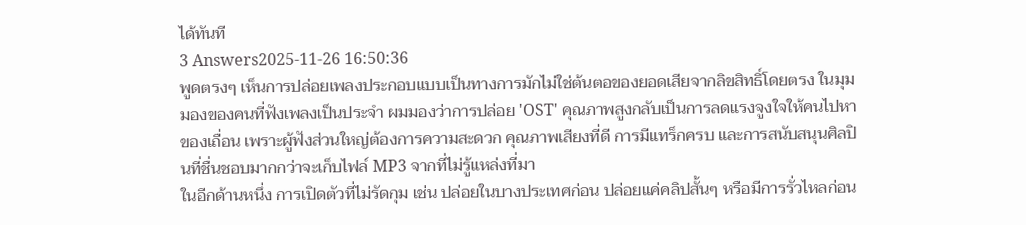ได้ทันที
3 Answers2025-11-26 16:50:36
พูดตรงๆ เห็นการปล่อยเพลงประกอบแบบเป็นทางการมักไม่ใช่ต้นตอของยอดเสียจากลิขสิทธิ์โดยตรง ในมุมมองของคนที่ฟังเพลงเป็นประจำ ผมมองว่าการปล่อย 'OST' คุณภาพสูงกลับเป็นการลดแรงจูงใจให้คนไปหาของเถื่อน เพราะผู้ฟังส่วนใหญ่ต้องการความสะดวก คุณภาพเสียงที่ดี การมีแทร็กครบ และการสนับสนุนศิลปินที่ชื่นชอบมากกว่าจะเก็บไฟล์ MP3 จากที่ไม่รู้แหล่งที่มา
ในอีกด้านหนึ่ง การเปิดตัวที่ไม่รัดกุม เช่น ปล่อยในบางประเทศก่อน ปล่อยแค่คลิปสั้นๆ หรือมีการรั่วไหลก่อน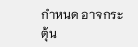กำหนด อาจกระตุ้น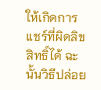ให้เกิดการแชร์ที่ผิดลิขสิทธิ์ได้ ฉะนั้นวิธีปล่อย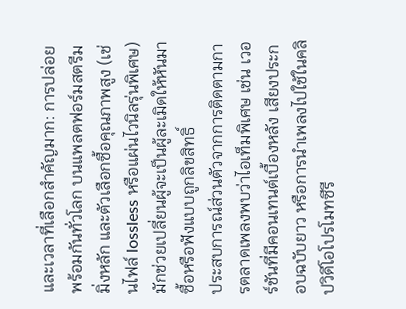และเวลาที่เลือกสำคัญมาก: การปล่อยพร้อมกันทั่วโลก บนแพลตฟอร์มสตรีมมิ่งหลัก และตัวเลือกซื้อคุณภาพสูง (เช่นไฟล์ lossless หรือแผ่นไวนิลรุ่นพิเศษ) มักช่วยเปลี่ยนผู้จะเป็นผู้ละเมิดให้หันมาซื้อหรือฟังแบบถูกลิขสิทธิ์
ประสบการณ์ส่วนตัวจากการติดตามการตลาดเพลงพบว่าไอเท็มพิเศษ เช่น เวอร์ชันที่มีคอนเทนต์เบื้องหลัง เสียงประกอบฉบับยาว หรือการนำเพลงไปใช้ในคลิปวิดีโอโปรโมทซีรี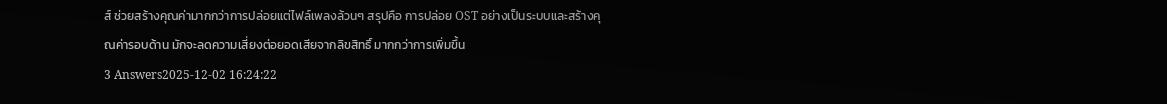ส์ ช่วยสร้างคุณค่ามากกว่าการปล่อยแต่ไฟล์เพลงล้วนๆ สรุปคือ การปล่อย OST อย่างเป็นระบบและสร้างคุณค่ารอบด้าน มักจะลดความเสี่ยงต่อยอดเสียจากลิขสิทธิ์ มากกว่าการเพิ่มขึ้น
3 Answers2025-12-02 16:24:22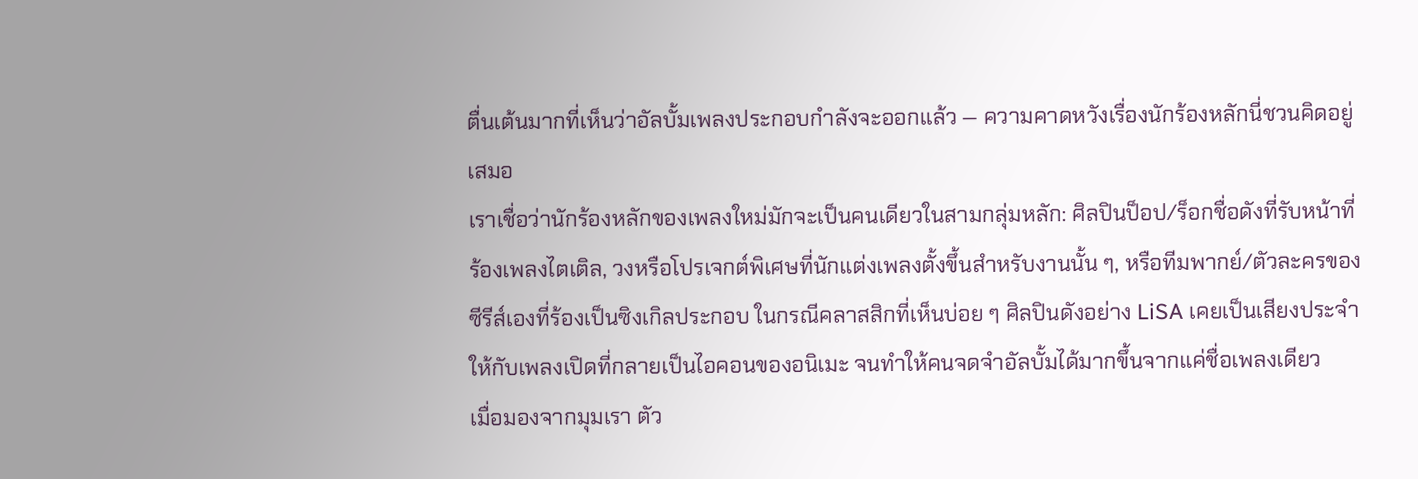ตื่นเต้นมากที่เห็นว่าอัลบั้มเพลงประกอบกำลังจะออกแล้ว — ความคาดหวังเรื่องนักร้องหลักนี่ชวนคิดอยู่เสมอ
เราเชื่อว่านักร้องหลักของเพลงใหม่มักจะเป็นคนเดียวในสามกลุ่มหลัก: ศิลปินป็อป/ร็อกชื่อดังที่รับหน้าที่ร้องเพลงไตเติล, วงหรือโปรเจกต์พิเศษที่นักแต่งเพลงตั้งขึ้นสำหรับงานนั้น ๆ, หรือทีมพากย์/ตัวละครของซีรีส์เองที่ร้องเป็นซิงเกิลประกอบ ในกรณีคลาสสิกที่เห็นบ่อย ๆ ศิลปินดังอย่าง LiSA เคยเป็นเสียงประจำให้กับเพลงเปิดที่กลายเป็นไอคอนของอนิเมะ จนทำให้คนจดจำอัลบั้มได้มากขึ้นจากแค่ชื่อเพลงเดียว
เมื่อมองจากมุมเรา ตัว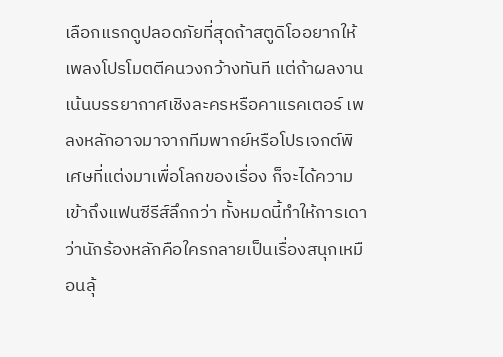เลือกแรกดูปลอดภัยที่สุดถ้าสตูดิโออยากให้เพลงโปรโมตตีคนวงกว้างทันที แต่ถ้าผลงานเน้นบรรยากาศเชิงละครหรือคาแรคเตอร์ เพลงหลักอาจมาจากทีมพากย์หรือโปรเจกต์พิเศษที่แต่งมาเพื่อโลกของเรื่อง ก็จะได้ความเข้าถึงแฟนซีรีส์ลึกกว่า ทั้งหมดนี้ทำให้การเดาว่านักร้องหลักคือใครกลายเป็นเรื่องสนุกเหมือนลุ้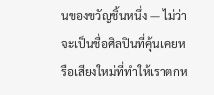นของขวัญชิ้นหนึ่ง — ไม่ว่าจะเป็นชื่อศิลปินที่คุ้นเคยหรือเสียงใหม่ที่ทำให้เราตกห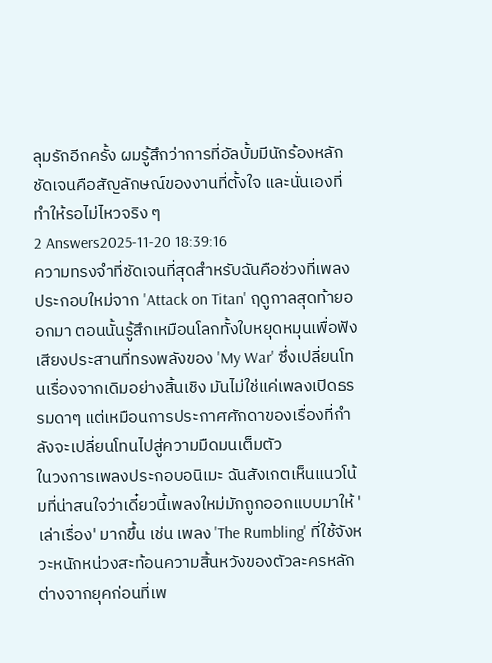ลุมรักอีกครั้ง ผมรู้สึกว่าการที่อัลบั้มมีนักร้องหลักชัดเจนคือสัญลักษณ์ของงานที่ตั้งใจ และนั่นเองที่ทำให้รอไม่ไหวจริง ๆ
2 Answers2025-11-20 18:39:16
ความทรงจำที่ชัดเจนที่สุดสำหรับฉันคือช่วงที่เพลงประกอบใหม่จาก 'Attack on Titan' ฤดูกาลสุดท้ายออกมา ตอนนั้นรู้สึกเหมือนโลกทั้งใบหยุดหมุนเพื่อฟังเสียงประสานที่ทรงพลังของ 'My War' ซึ่งเปลี่ยนโทนเรื่องจากเดิมอย่างสิ้นเชิง มันไม่ใช่แค่เพลงเปิดธรรมดาๆ แต่เหมือนการประกาศศักดาของเรื่องที่กำลังจะเปลี่ยนโทนไปสู่ความมืดมนเต็มตัว
ในวงการเพลงประกอบอนิเมะ ฉันสังเกตเห็นแนวโน้มที่น่าสนใจว่าเดี๋ยวนี้เพลงใหม่มักถูกออกแบบมาให้ 'เล่าเรื่อง' มากขึ้น เช่น เพลง 'The Rumbling' ที่ใช้จังหวะหนักหน่วงสะท้อนความสิ้นหวังของตัวละครหลัก ต่างจากยุคก่อนที่เพ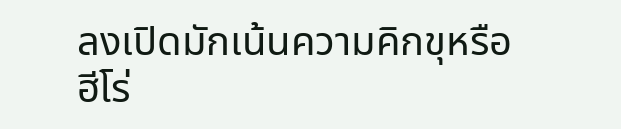ลงเปิดมักเน้นความคิกขุหรือฮีโร่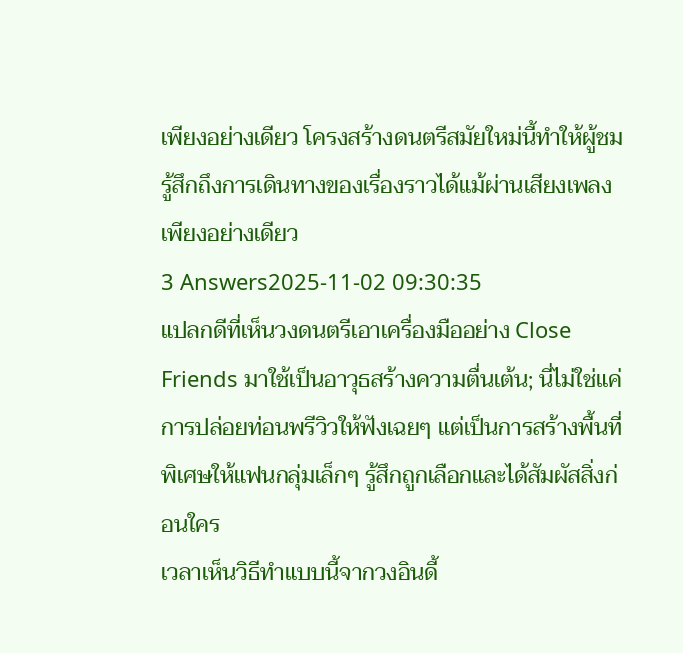เพียงอย่างเดียว โครงสร้างดนตรีสมัยใหม่นี้ทำให้ผู้ชมรู้สึกถึงการเดินทางของเรื่องราวได้แม้ผ่านเสียงเพลงเพียงอย่างเดียว
3 Answers2025-11-02 09:30:35
แปลกดีที่เห็นวงดนตรีเอาเครื่องมืออย่าง Close Friends มาใช้เป็นอาวุธสร้างความตื่นเต้น; นี่ไม่ใช่แค่การปล่อยท่อนพรีวิวให้ฟังเฉยๆ แต่เป็นการสร้างพื้นที่พิเศษให้แฟนกลุ่มเล็กๆ รู้สึกถูกเลือกและได้สัมผัสสิ่งก่อนใคร
เวลาเห็นวิธีทำแบบนี้จากวงอินดี้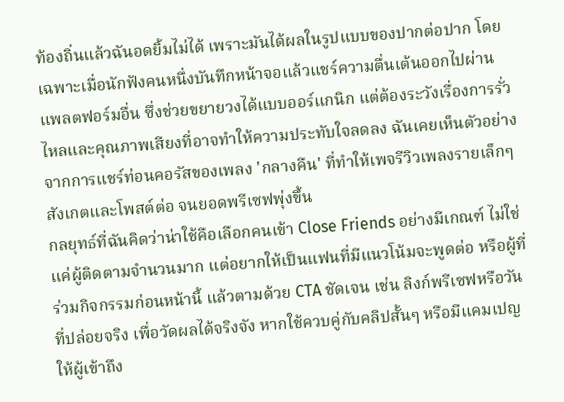ท้องถิ่นแล้วฉันอดยิ้มไม่ได้ เพราะมันได้ผลในรูปแบบของปากต่อปาก โดยเฉพาะเมื่อนักฟังคนหนึ่งบันทึกหน้าจอแล้วแชร์ความตื่นเต้นออกไปผ่านแพลตฟอร์มอื่น ซึ่งช่วยขยายวงได้แบบออร์แกนิก แต่ต้องระวังเรื่องการรั่วไหลและคุณภาพเสียงที่อาจทำให้ความประทับใจลดลง ฉันเคยเห็นตัวอย่างจากการแชร์ท่อนคอรัสของเพลง 'กลางคืน' ที่ทำให้เพจรีวิวเพลงรายเล็กๆ สังเกตและโพสต์ต่อ จนยอดพรีเซฟพุ่งขึ้น
กลยุทธ์ที่ฉันคิดว่าน่าใช้คือเลือกคนเข้า Close Friends อย่างมีเกณฑ์ ไม่ใช่แค่ผู้ติดตามจำนวนมาก แต่อยากให้เป็นแฟนที่มีแนวโน้มจะพูดต่อ หรือผู้ที่ร่วมกิจกรรมก่อนหน้านี้ แล้วตามด้วย CTA ชัดเจน เช่น ลิงก์พรีเซฟหรือวันที่ปล่อยจริง เพื่อวัดผลได้จริงจัง หากใช้ควบคู่กับคลิปสั้นๆ หรือมีแคมเปญให้ผู้เข้าถึง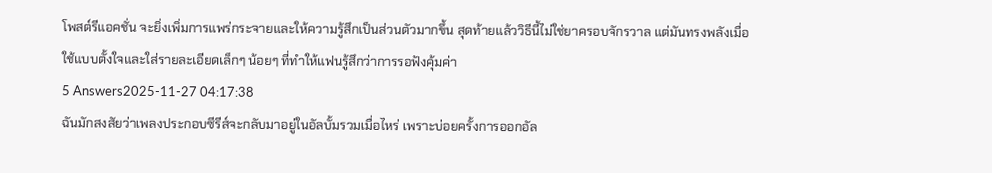โพสต์รีแอคชั่น จะยิ่งเพิ่มการแพร่กระจายและให้ความรู้สึกเป็นส่วนตัวมากขึ้น สุดท้ายแล้ววิธีนี้ไม่ใช่ยาครอบจักรวาล แต่มันทรงพลังเมื่อใช้แบบตั้งใจและใส่รายละเอียดเล็กๆ น้อยๆ ที่ทำให้แฟนรู้สึกว่าการรอฟังคุ้มค่า
5 Answers2025-11-27 04:17:38
ฉันมักสงสัยว่าเพลงประกอบซีรีส์จะกลับมาอยู่ในอัลบั้มรวมเมื่อไหร่ เพราะบ่อยครั้งการออกอัล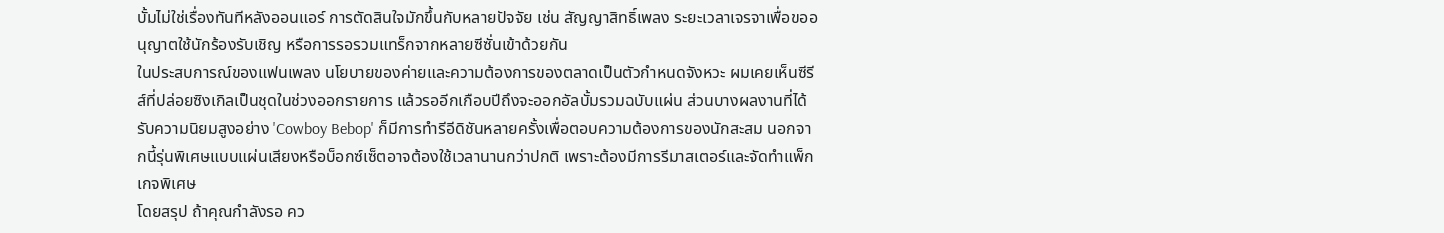บั้มไม่ใช่เรื่องทันทีหลังออนแอร์ การตัดสินใจมักขึ้นกับหลายปัจจัย เช่น สัญญาสิทธิ์เพลง ระยะเวลาเจรจาเพื่อขออนุญาตใช้นักร้องรับเชิญ หรือการรอรวมแทร็กจากหลายซีซั่นเข้าด้วยกัน
ในประสบการณ์ของแฟนเพลง นโยบายของค่ายและความต้องการของตลาดเป็นตัวกำหนดจังหวะ ผมเคยเห็นซีรีส์ที่ปล่อยซิงเกิลเป็นชุดในช่วงออกรายการ แล้วรออีกเกือบปีถึงจะออกอัลบั้มรวมฉบับแผ่น ส่วนบางผลงานที่ได้รับความนิยมสูงอย่าง 'Cowboy Bebop' ก็มีการทำรีอีดิชันหลายครั้งเพื่อตอบความต้องการของนักสะสม นอกจากนี้รุ่นพิเศษแบบแผ่นเสียงหรือบ็อกซ์เซ็ตอาจต้องใช้เวลานานกว่าปกติ เพราะต้องมีการรีมาสเตอร์และจัดทำแพ็กเกจพิเศษ
โดยสรุป ถ้าคุณกำลังรอ คว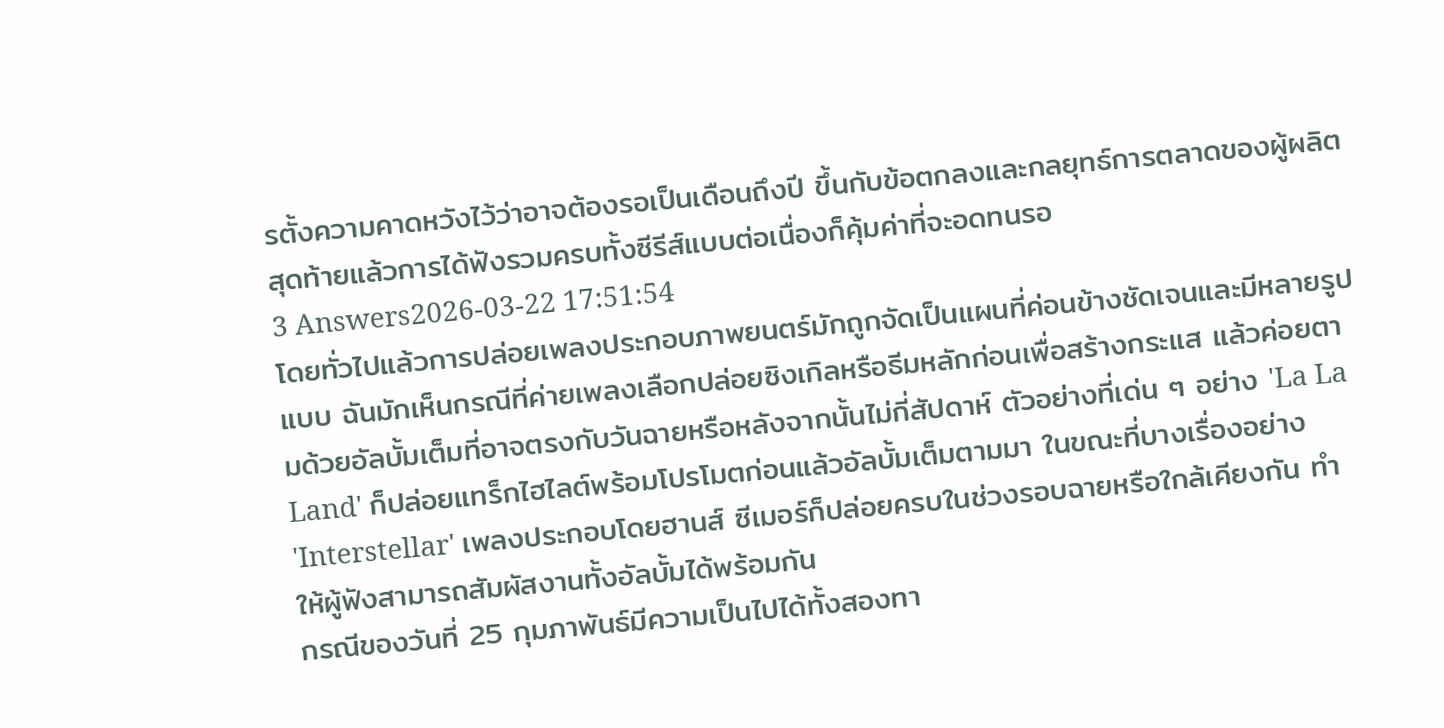รตั้งความคาดหวังไว้ว่าอาจต้องรอเป็นเดือนถึงปี ขึ้นกับข้อตกลงและกลยุทธ์การตลาดของผู้ผลิต สุดท้ายแล้วการได้ฟังรวมครบทั้งซีรีส์แบบต่อเนื่องก็คุ้มค่าที่จะอดทนรอ
3 Answers2026-03-22 17:51:54
โดยทั่วไปแล้วการปล่อยเพลงประกอบภาพยนตร์มักถูกจัดเป็นแผนที่ค่อนข้างชัดเจนและมีหลายรูปแบบ ฉันมักเห็นกรณีที่ค่ายเพลงเลือกปล่อยซิงเกิลหรือธีมหลักก่อนเพื่อสร้างกระแส แล้วค่อยตามด้วยอัลบั้มเต็มที่อาจตรงกับวันฉายหรือหลังจากนั้นไม่กี่สัปดาห์ ตัวอย่างที่เด่น ๆ อย่าง 'La La Land' ก็ปล่อยแทร็กไฮไลต์พร้อมโปรโมตก่อนแล้วอัลบั้มเต็มตามมา ในขณะที่บางเรื่องอย่าง 'Interstellar' เพลงประกอบโดยฮานส์ ซีเมอร์ก็ปล่อยครบในช่วงรอบฉายหรือใกล้เคียงกัน ทำให้ผู้ฟังสามารถสัมผัสงานทั้งอัลบั้มได้พร้อมกัน
กรณีของวันที่ 25 กุมภาพันธ์มีความเป็นไปได้ทั้งสองทา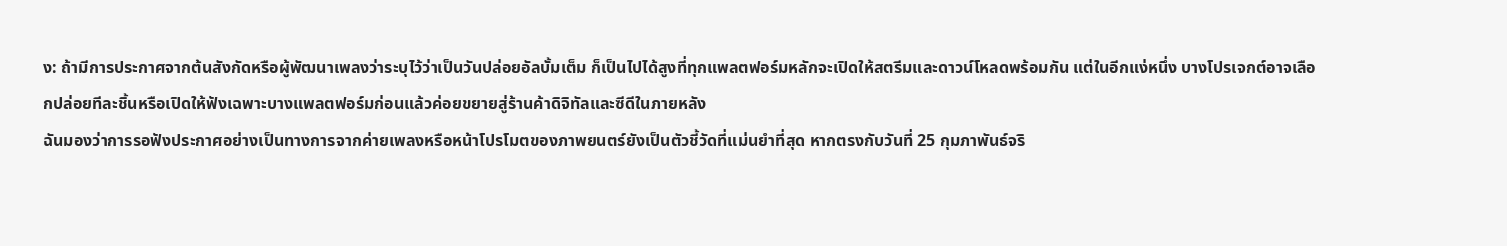ง: ถ้ามีการประกาศจากต้นสังกัดหรือผู้พัฒนาเพลงว่าระบุไว้ว่าเป็นวันปล่อยอัลบั้มเต็ม ก็เป็นไปได้สูงที่ทุกแพลตฟอร์มหลักจะเปิดให้สตรีมและดาวน์โหลดพร้อมกัน แต่ในอีกแง่หนึ่ง บางโปรเจกต์อาจเลือกปล่อยทีละชิ้นหรือเปิดให้ฟังเฉพาะบางแพลตฟอร์มก่อนแล้วค่อยขยายสู่ร้านค้าดิจิทัลและซีดีในภายหลัง
ฉันมองว่าการรอฟังประกาศอย่างเป็นทางการจากค่ายเพลงหรือหน้าโปรโมตของภาพยนตร์ยังเป็นตัวชี้วัดที่แม่นยำที่สุด หากตรงกับวันที่ 25 กุมภาพันธ์จริ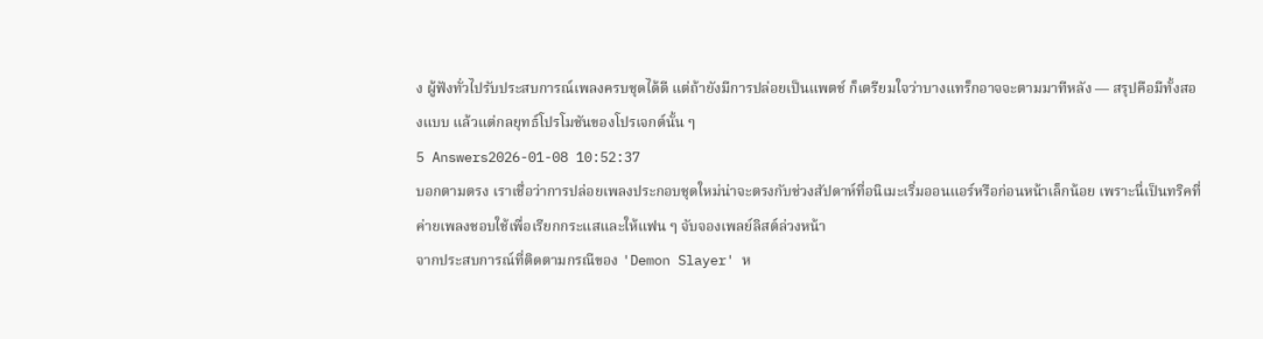ง ผู้ฟังทั่วไปรับประสบการณ์เพลงครบชุดได้ดี แต่ถ้ายังมีการปล่อยเป็นแพตช์ ก็เตรียมใจว่าบางแทร็กอาจจะตามมาทีหลัง — สรุปคือมีทั้งสองแบบ แล้วแต่กลยุทธ์โปรโมชันของโปรเจกต์นั้น ๆ
5 Answers2026-01-08 10:52:37
บอกตามตรง เราเชื่อว่าการปล่อยเพลงประกอบชุดใหม่น่าจะตรงกับช่วงสัปดาห์ที่อนิเมะเริ่มออนแอร์หรือก่อนหน้าเล็กน้อย เพราะนี่เป็นทริคที่ค่ายเพลงชอบใช้เพื่อเรียกกระแสและให้แฟน ๆ จับจองเพลย์ลิสต์ล่วงหน้า
จากประสบการณ์ที่ติดตามกรณีของ 'Demon Slayer' ห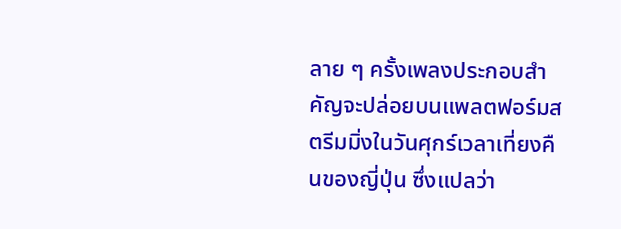ลาย ๆ ครั้งเพลงประกอบสำคัญจะปล่อยบนแพลตฟอร์มสตรีมมิ่งในวันศุกร์เวลาเที่ยงคืนของญี่ปุ่น ซึ่งแปลว่า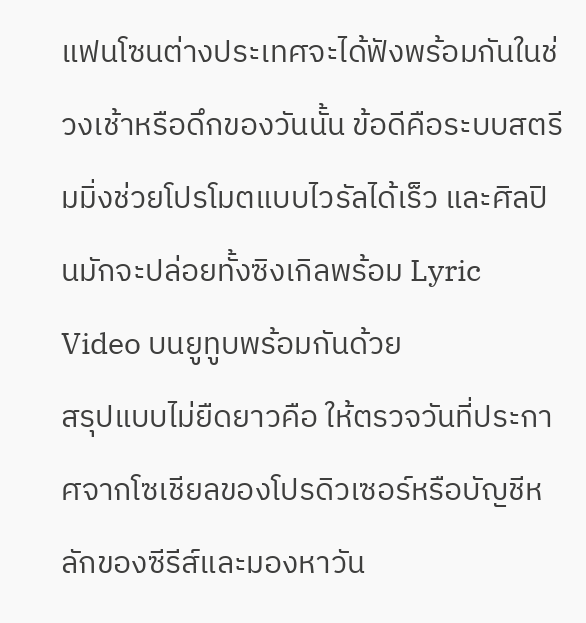แฟนโซนต่างประเทศจะได้ฟังพร้อมกันในช่วงเช้าหรือดึกของวันนั้น ข้อดีคือระบบสตรีมมิ่งช่วยโปรโมตแบบไวรัลได้เร็ว และศิลปินมักจะปล่อยทั้งซิงเกิลพร้อม Lyric Video บนยูทูบพร้อมกันด้วย
สรุปแบบไม่ยืดยาวคือ ให้ตรวจวันที่ประกาศจากโซเชียลของโปรดิวเซอร์หรือบัญชีหลักของซีรีส์และมองหาวัน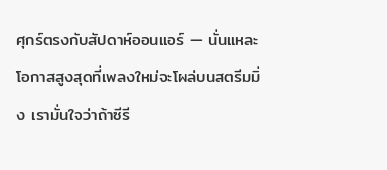ศุกร์ตรงกับสัปดาห์ออนแอร์ — นั่นแหละโอกาสสูงสุดที่เพลงใหม่จะโผล่บนสตรีมมิ่ง เรามั่นใจว่าถ้าซีรี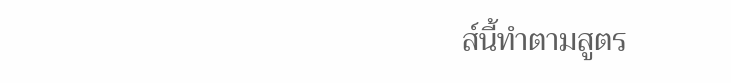ส์นี้ทำตามสูตร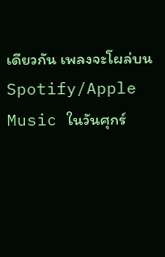เดียวกัน เพลงจะโผล่บน Spotify/Apple Music ในวันศุกร์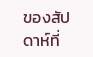ของสัปดาห์ที่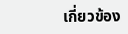เกี่ยวข้อง